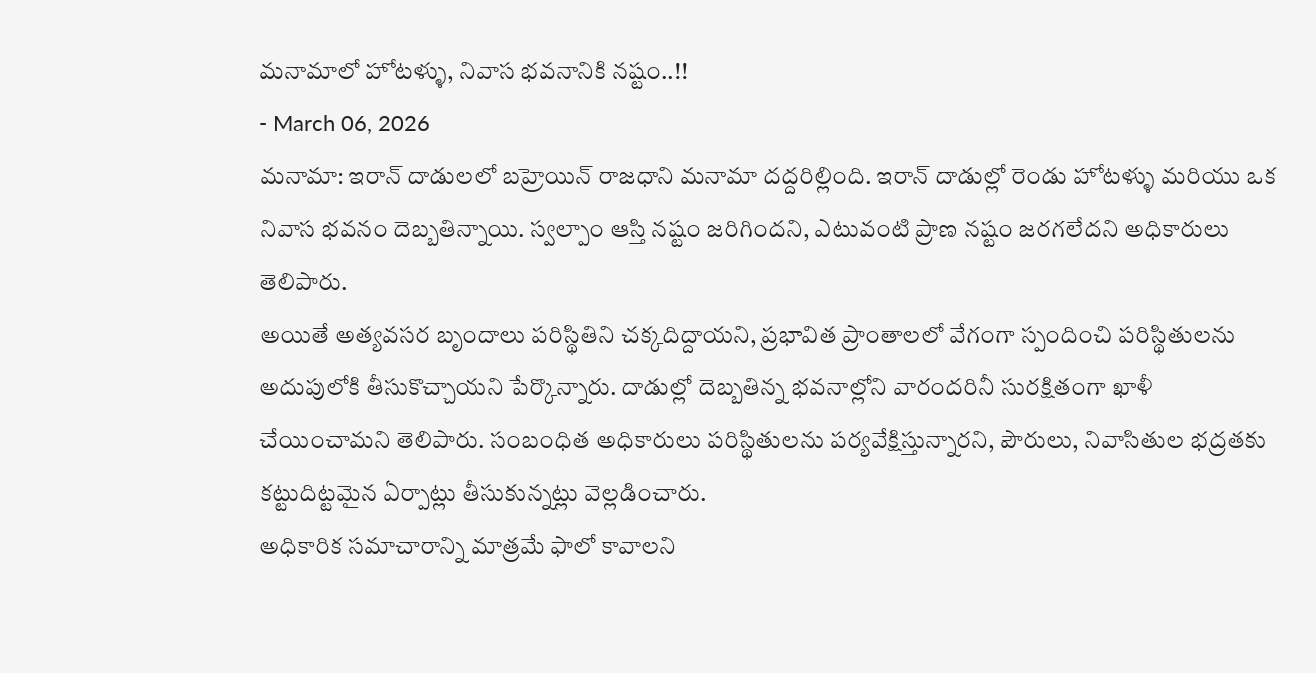మనామాలో హోటళ్ళు, నివాస భవనానికి నష్టం..!!
- March 06, 2026
మనామా: ఇరాన్ దాడులలో బహ్రెయిన్ రాజధాని మనామా దద్దరిల్లింది. ఇరాన్ దాడుల్లో రెండు హోటళ్ళు మరియు ఒక నివాస భవనం దెబ్బతిన్నాయి. స్వల్పాం ఆస్తి నష్టం జరిగిందని, ఎటువంటి ప్రాణ నష్టం జరగలేదని అధికారులు తెలిపారు.
అయితే అత్యవసర బృందాలు పరిస్థితిని చక్కదిద్దాయని, ప్రభావిత ప్రాంతాలలో వేగంగా స్పందించి పరిస్థితులను అదుపులోకి తీసుకొచ్చాయని పేర్కొన్నారు. దాడుల్లో దెబ్బతిన్న భవనాల్లోని వారందరినీ సురక్షితంగా ఖాళీ చేయించామని తెలిపారు. సంబంధిత అధికారులు పరిస్థితులను పర్యవేక్షిస్తున్నారని, పౌరులు, నివాసితుల భద్రతకు కట్టుదిట్టమైన ఏర్పాట్లు తీసుకున్నట్లు వెల్లడించారు.
అధికారిక సమాచారాన్ని మాత్రమే ఫాలో కావాలని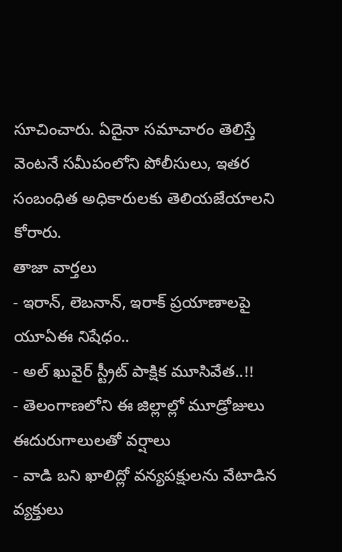సూచించారు. ఏదైనా సమాచారం తెలిస్తే వెంటనే సమీపంలోని పోలీసులు, ఇతర సంబంధిత అధికారులకు తెలియజేయాలని కోరారు.
తాజా వార్తలు
- ఇరాన్, లెబనాన్, ఇరాక్ ప్రయాణాలపై యూఏఈ నిషేధం..
- అల్ ఖువైర్ స్ట్రీట్ పాక్షిక మూసివేత..!!
- తెలంగాణలోని ఈ జిల్లాల్లో మూడ్రోజులు ఈదురుగాలులతో వర్షాలు
- వాడి బని ఖాలిద్లో వన్యపక్షులను వేటాడిన వ్యక్తులు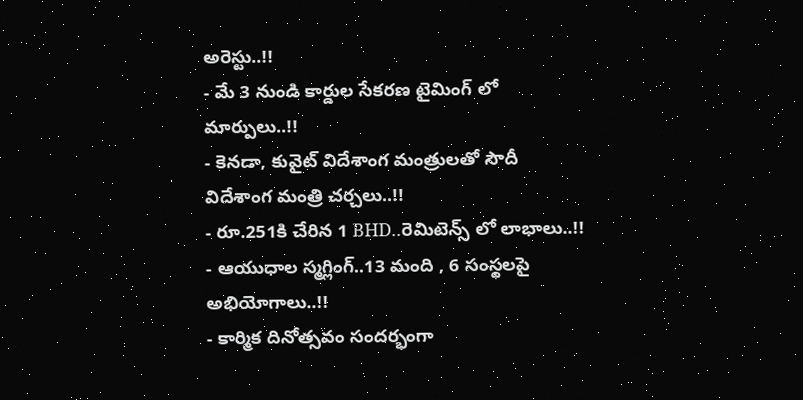అరెస్టు..!!
- మే 3 నుండి కార్డుల సేకరణ టైమింగ్ లో మార్పులు..!!
- కెనడా, కువైట్ విదేశాంగ మంత్రులతో సౌదీ విదేశాంగ మంత్రి చర్చలు..!!
- రూ.251కి చేరిన 1 BHD..రెమిటెన్స్ లో లాభాలు..!!
- ఆయుధాల స్మగ్లింగ్..13 మంది , 6 సంస్థలపై అభియోగాలు..!!
- కార్మిక దినోత్సవం సందర్భంగా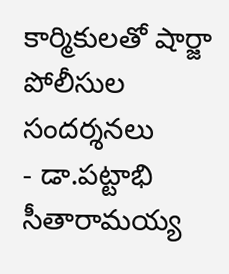కార్మికులతో షార్జా పోలీసుల సందర్శనలు
- డా.పట్టాభి సీతారామయ్య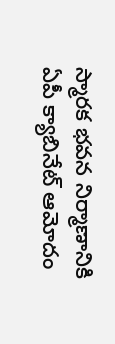స్మారక భవన నిర్మాణానికి ఏపీ క్యాబినేట్ ఆమోదం